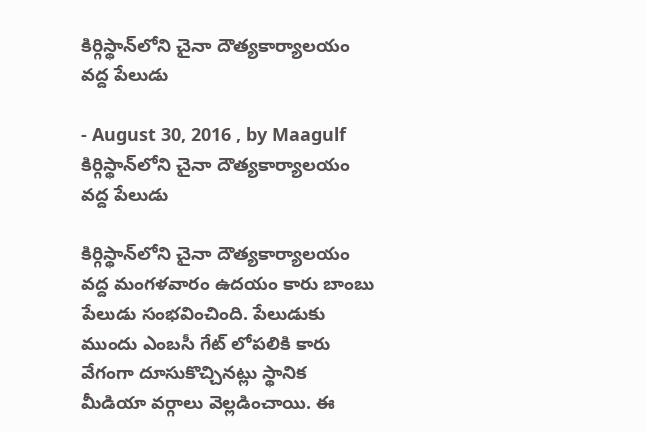కిర్గిస్థాన్‌లోని చైనా దౌత్యకార్యాలయం వద్ద పేలుడు

- August 30, 2016 , by Maagulf
కిర్గిస్థాన్‌లోని చైనా దౌత్యకార్యాలయం వద్ద పేలుడు

కిర్గిస్థాన్‌లోని చైనా దౌత్యకార్యాలయం వద్ద మంగళవారం ఉదయం కారు బాంబు పేలుడు సంభవించింది. పేలుడుకు ముందు ఎంబసీ గేట్‌ లోపలికి కారు వేగంగా దూసుకొచ్చినట్లు స్థానిక మీడియా వర్గాలు వెల్లడించాయి. ఈ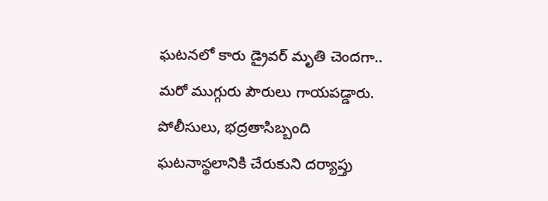ఘటనలో కారు డ్రైవర్‌ మృతి చెందగా.. మరో ముగ్గురు పౌరులు గాయపడ్డారు. పోలీసులు, భద్రతాసిబ్బంది ఘటనాస్థలానికి చేరుకుని దర్యాప్తు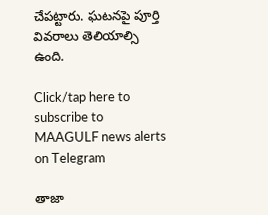చేపట్టారు. ఘటనపై పూర్తి వివరాలు తెలియాల్సి ఉంది.

Click/tap here to subscribe to MAAGULF news alerts on Telegram

తాజా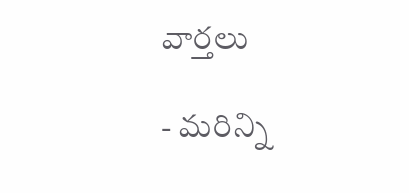వార్తలు

- మరిన్ని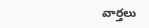వార్తలు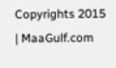Copyrights 2015 | MaaGulf.com